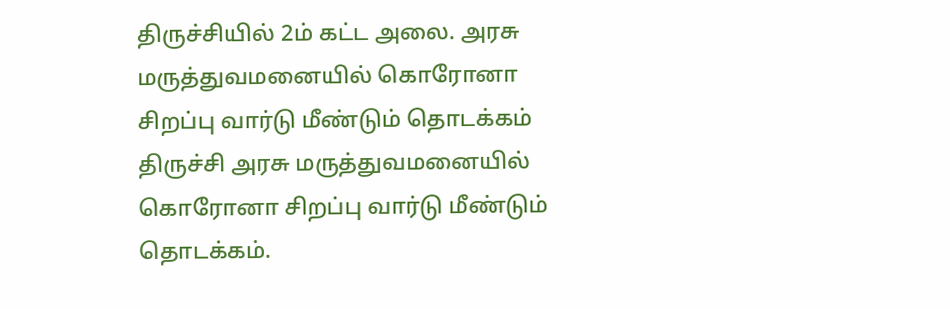திருச்சியில் 2ம் கட்ட அலை. அரசு மருத்துவமனையில் கொரோனா சிறப்பு வார்டு மீண்டும் தொடக்கம்
திருச்சி அரசு மருத்துவமனையில் கொரோனா சிறப்பு வார்டு மீண்டும் தொடக்கம்.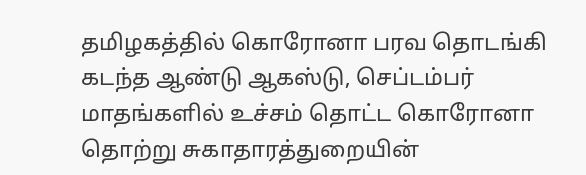தமிழகத்தில் கொரோனா பரவ தொடங்கி கடந்த ஆண்டு ஆகஸ்டு, செப்டம்பர் மாதங்களில் உச்சம் தொட்ட கொரோனா தொற்று சுகாதாரத்துறையின்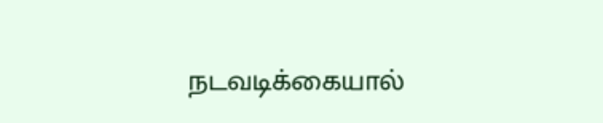நடவடிக்கையால்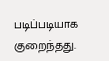படிப்படியாக குறைந்தது.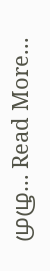முழு… Read More...